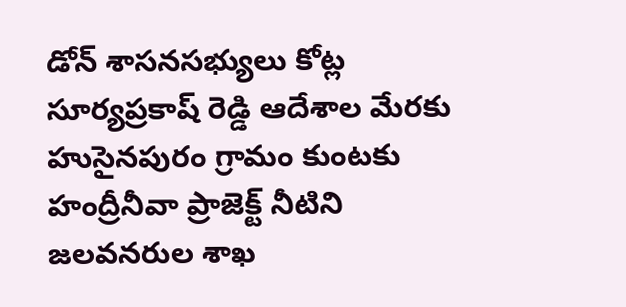డోన్ శాసనసభ్యులు కోట్ల సూర్యప్రకాష్ రెడ్డి ఆదేశాల మేరకు హుసైనపురం గ్రామం కుంటకు హంద్రీనీవా ప్రాజెక్ట్ నీటిని జలవనరుల శాఖ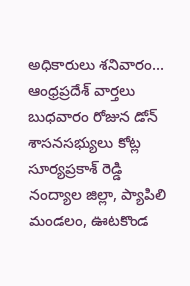అధికారులు శనివారం...
ఆంధ్రప్రదేశ్ వార్తలు
బుధవారం రోజున డోన్ శాసనసభ్యులు కోట్ల సూర్యప్రకాశ్ రెడ్డి నంద్యాల జిల్లా, ప్యాపిలి మండలం, ఊటకొండ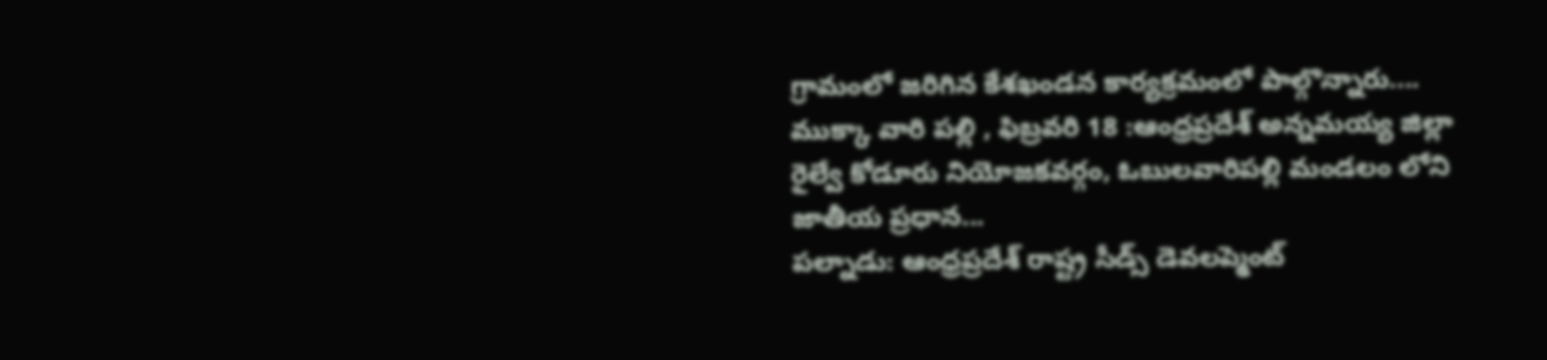గ్రామంలో జరిగిన కేశఖండన కార్యక్రమంలో పాల్గొన్నారు....
ముక్కా వారి పల్లి , ఫిబ్రవరి 18 :ఆంధ్రప్రదేశ్ అన్నమయ్య జిల్లా రైల్వే కోడూరు నియోజకవర్గం, ఓబులవారిపల్లి మండలం లోని జాతీయ ప్రధాన...
పల్నాడు: ఆంధ్రప్రదేశ్ రాష్ట్ర సీడ్స్ డెవలప్మెంట్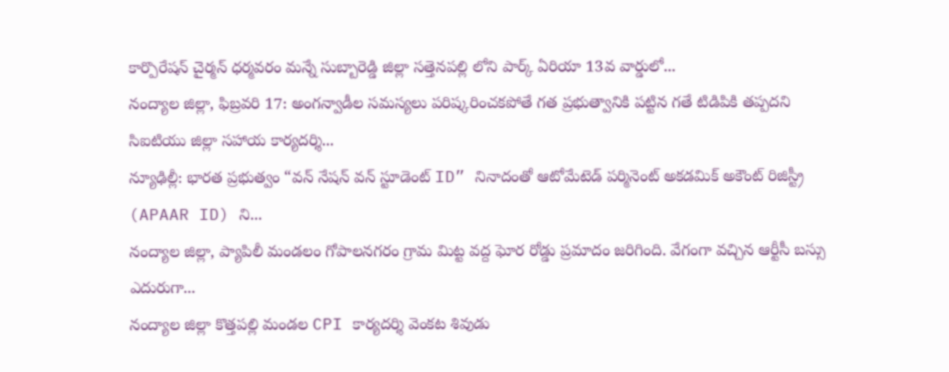కార్పొరేషన్ చైర్మన్ ధర్మవరం మన్నే సుబ్బారెడ్డి జిల్లా సత్తెనపల్లి లోని పార్క్ ఏరియా 13వ వార్డులో...
నంద్యాల జిల్లా, ఫిబ్రవరి 17: అంగన్వాడీల సమస్యలు పరిష్కరించకపోతే గత ప్రభుత్వానికి పట్టిన గతే టిడిపికి తప్పదని సిఐటియు జిల్లా సహాయ కార్యదర్శి...
న్యూఢిల్లీ: భారత ప్రభుత్వం “వన్ నేషన్ వన్ స్టూడెంట్ ID” నినాదంతో ఆటోమేటెడ్ పర్మినెంట్ అకడమిక్ అకౌంట్ రిజిస్ట్రీ (APAAR ID) ని...
నంద్యాల జిల్లా, ప్యాపిలీ మండలం గోపాలనగరం గ్రామ మిట్ట వద్ద ఘోర రోడ్డు ప్రమాదం జరిగింది. వేగంగా వచ్చిన ఆర్టీసీ బస్సు ఎదురుగా...
నంద్యాల జిల్లా కొత్తపల్లి మండల CPI కార్యదర్శి వెంకట శివుడు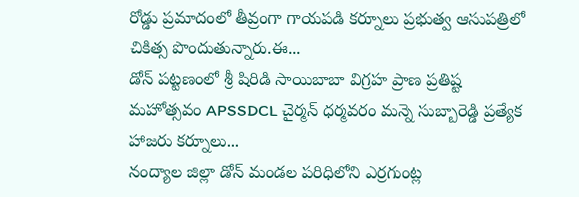రోడ్డు ప్రమాదంలో తీవ్రంగా గాయపడి కర్నూలు ప్రభుత్వ ఆసుపత్రిలో చికిత్స పొందుతున్నారు.ఈ...
డోన్ పట్టణంలో శ్రీ షిరిడి సాయిబాబా విగ్రహ ప్రాణ ప్రతిష్ట మహోత్సవం APSSDCL చైర్మన్ ధర్మవరం మన్నె సుబ్బారెడ్డి ప్రత్యేక హాజరు కర్నూలు...
నంద్యాల జిల్లా డోన్ మండల పరిధిలోని ఎర్రగుంట్ల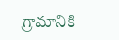గ్రామానికి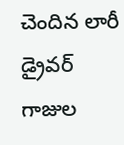చెందిన లారీ డ్రైవర్ గాజుల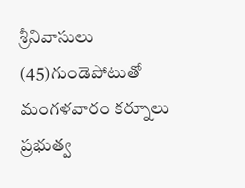శ్రీనివాసులు (45)గుండెపోటుతో మంగళవారం కర్నూలు ప్రభుత్వ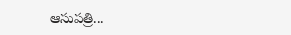ఆసుపత్రి...